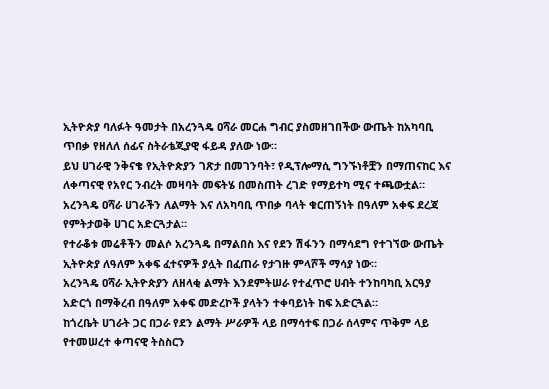ኢትዮጵያ ባለፉት ዓመታት በአረንጓዴ ዐሻራ መርሐ ግብር ያስመዘገበችው ውጤት ከአካባቢ ጥበቃ የዘለለ ሰፊና ስትራቴጂያዊ ፋይዳ ያለው ነው።
ይህ ሀገራዊ ንቅናቄ የኢትዮጵያን ገጽታ በመገንባት፣ የዲፕሎማሲ ግንኙነቶቿን በማጠናከር እና ለቀጣናዊ የአየር ንብረት መዛባት መፍትሄ በመስጠት ረገድ የማይተካ ሚና ተጫውቷል።
አረንጓዴ ዐሻራ ሀገራችን ለልማት እና ለአካባቢ ጥበቃ ባላት ቁርጠኝነት በዓለም አቀፍ ደረጃ የምትታወቅ ሀገር አድርጓታል።
የተራቆቱ መሬቶችን መልሶ አረንጓዴ በማልበስ እና የደን ሽፋንን በማሳደግ የተገኘው ውጤት ኢትዮጵያ ለዓለም አቀፍ ፈተናዎች ያሏት በፈጠራ የታገዙ ምላሾች ማሳያ ነው።
አረንጓዴ ዐሻራ ኢትዮጵያን ለዘላቂ ልማት እንደምትሠራ የተፈጥሮ ሀብት ተንከባካቢ አርዓያ አድርጎ በማቅረብ በዓለም አቀፍ መድረኮች ያላትን ተቀባይነት ከፍ አድርጓል።
ከጎረቤት ሀገራት ጋር በጋራ የደን ልማት ሥራዎች ላይ በማሳተፍ በጋራ ሰላምና ጥቅም ላይ የተመሠረተ ቀጣናዊ ትስስርን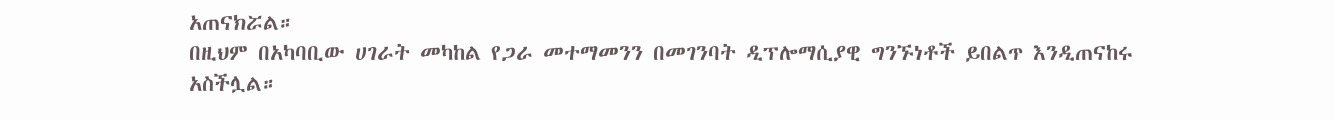አጠናክሯል።
በዚህም በአካባቢው ሀገራት መካከል የጋራ መተማመንን በመገንባት ዲፕሎማሲያዊ ግንኙነቶች ይበልጥ እንዲጠናከሩ አስችሏል።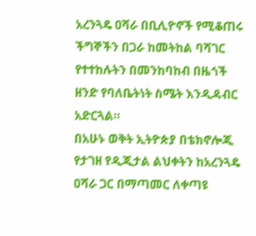አረንጓዴ ዐሻራ በቢሊዮኖች የሚቆጠሩ ችግኞችን በጋራ ከመትከል ባሻገር የተተከሉትን በመንከባከብ በዜጎች ዘንድ የባለቤትነት ስሜት እንዲዳብር አድርጓል።
በአሁኑ ወቅት ኢትዮጵያ በቴክኖሎጂ የታገዘ የዲጂታል ልህቀትን ከአረንጓዴ ዐሻራ ጋር በማጣመር ለቀጣዩ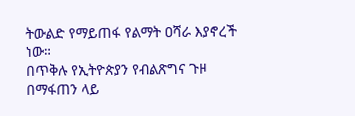ትውልድ የማይጠፋ የልማት ዐሻራ እያኖረች ነው።
በጥቅሉ የኢትዮጵያን የብልጽግና ጉዞ በማፋጠን ላይ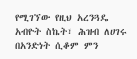የሚገኘው የዚህ አረንጓዴ አብዮት ስኬት፣ ሕዝብ ለሀገሩ በአንድነት ሲቆም ምን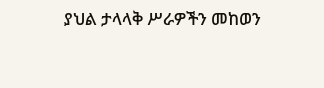ያህል ታላላቅ ሥራዎችን መከወን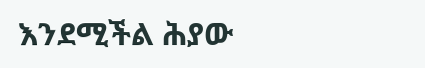እንደሚችል ሕያው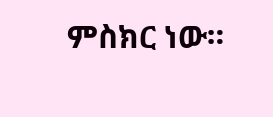ምስክር ነው።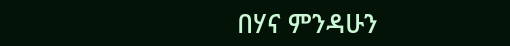በሃና ምንዳሁን